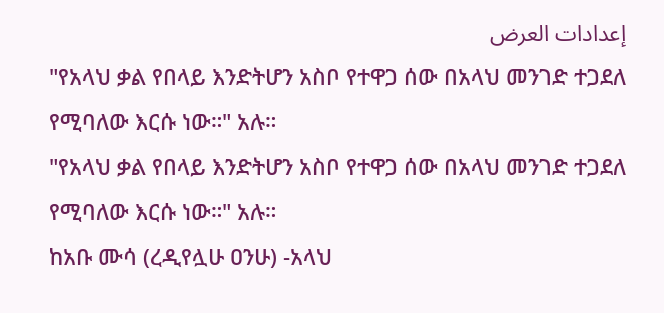إعدادات العرض
"የአላህ ቃል የበላይ እንድትሆን አስቦ የተዋጋ ሰው በአላህ መንገድ ተጋደለ የሚባለው እርሱ ነው።" አሉ።
"የአላህ ቃል የበላይ እንድትሆን አስቦ የተዋጋ ሰው በአላህ መንገድ ተጋደለ የሚባለው እርሱ ነው።" አሉ።
ከአቡ ሙሳ (ረዲየሏሁ ዐንሁ) -አላህ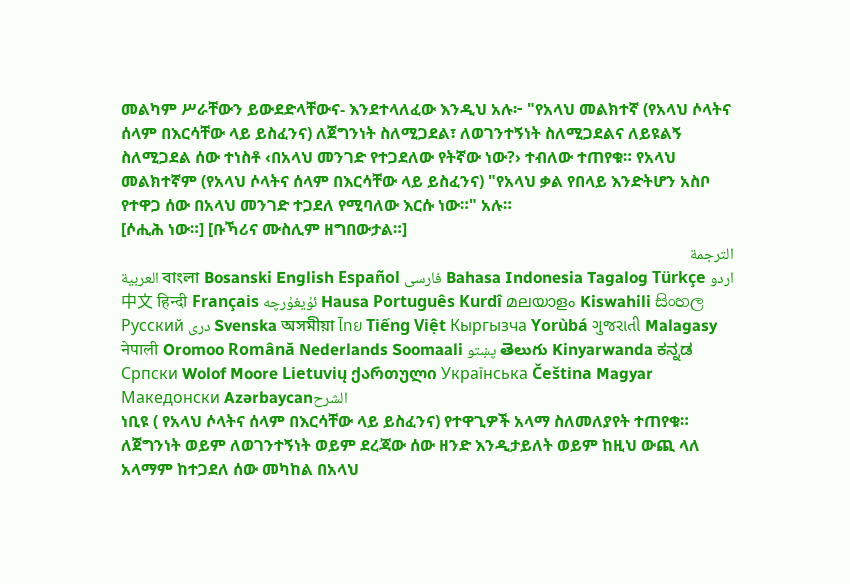መልካም ሥራቸውን ይውደድላቸውና- እንደተላለፈው እንዲህ አሉ፦ "የአላህ መልክተኛ (የአላህ ሶላትና ሰላም በእርሳቸው ላይ ይስፈንና) ለጀግንነት ስለሚጋደል፣ ለወገንተኝነት ስለሚጋደልና ለይዩልኝ ስለሚጋደል ሰው ተነስቶ ‹በአላህ መንገድ የተጋደለው የትኛው ነው?› ተብለው ተጠየቁ። የአላህ መልክተኛም (የአላህ ሶላትና ሰላም በእርሳቸው ላይ ይስፈንና) "የአላህ ቃል የበላይ እንድትሆን አስቦ የተዋጋ ሰው በአላህ መንገድ ተጋደለ የሚባለው እርሱ ነው።" አሉ።
[ሶሒሕ ነው።] [ቡኻሪና ሙስሊም ዘግበውታል።]
الترجمة
العربية বাংলা Bosanski English Español فارسی Bahasa Indonesia Tagalog Türkçe اردو 中文 हिन्दी Français ئۇيغۇرچە Hausa Português Kurdî മലയാളം Kiswahili සිංහල Русский دری Svenska অসমীয়া ไทย Tiếng Việt Кыргызча Yorùbá ગુજરાતી Malagasy नेपाली Oromoo Română Nederlands Soomaali پښتو తెలుగు Kinyarwanda ಕನ್ನಡ Српски Wolof Moore Lietuvių ქართული Українська Čeština Magyar Македонски Azərbaycanالشرح
ነቢዩ ( የአላህ ሶላትና ሰላም በእርሳቸው ላይ ይስፈንና) የተዋጊዎች አላማ ስለመለያየት ተጠየቁ። ለጀግንነት ወይም ለወገንተኝነት ወይም ደረጃው ሰው ዘንድ እንዲታይለት ወይም ከዚህ ውጪ ላለ አላማም ከተጋደለ ሰው መካከል በአላህ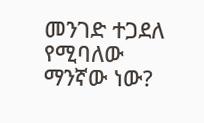መንገድ ተጋደለ የሚባለው ማንኛው ነው?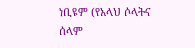ነቢዩም (የአላህ ሶላትና ሰላም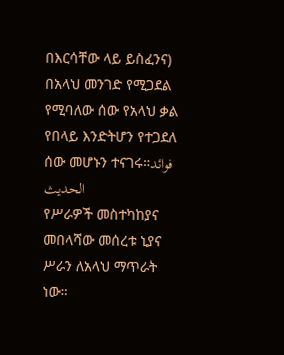በእርሳቸው ላይ ይስፈንና) በአላህ መንገድ የሚጋደል የሚባለው ሰው የአላህ ቃል የበላይ እንድትሆን የተጋደለ ሰው መሆኑን ተናገሩ።فوائد الحديث
የሥራዎች መስተካከያና መበላሻው መሰረቱ ኒያና ሥራን ለአላህ ማጥራት ነው።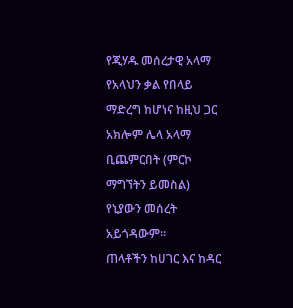የጂሃዱ መሰረታዊ አላማ የአላህን ቃል የበላይ ማድረግ ከሆነና ከዚህ ጋር አክሎም ሌላ አላማ ቢጨምርበት (ምርኮ ማግኘትን ይመስል) የኒያውን መሰረት አይጎዳውም።
ጠላቶችን ከሀገር እና ከዳር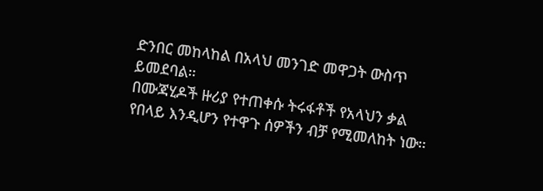ድንበር መከላከል በአላህ መንገድ መዋጋት ውስጥ ይመደባል።
በሙጃሂዶች ዙሪያ የተጠቀሱ ትሩፋቶች የአላህን ቃል የበላይ እንዲሆን የተዋጉ ሰዎችን ብቻ የሚመለከት ነው።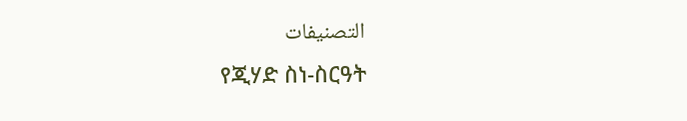التصنيفات
የጂሃድ ስነ-ስርዓት